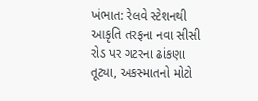ખંભાત: રેલવે સ્ટેશનથી આકૃતિ તરફના નવા સીસી રોડ પર ગટરના ઢાંકણા તૂટ્યા, અકસ્માતનો મોટો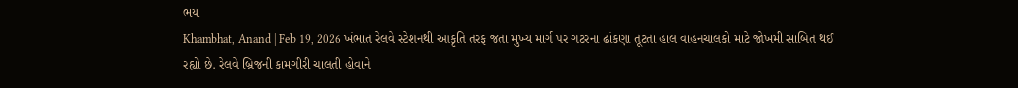ભય
Khambhat, Anand | Feb 19, 2026 ખંભાત રેલવે સ્ટેશનથી આકૃતિ તરફ જતા મુખ્ય માર્ગ પર ગટરના ઢાંકણા તૂટતા હાલ વાહનચાલકો માટે જોખમી સાબિત થઈ રહ્યો છે. રેલવે બ્રિજની કામગીરી ચાલતી હોવાને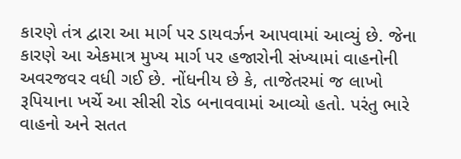કારણે તંત્ર દ્વારા આ માર્ગ પર ડાયવર્ઝન આપવામાં આવ્યું છે. જેના કારણે આ એકમાત્ર મુખ્ય માર્ગ પર હજારોની સંખ્યામાં વાહનોની અવરજવર વધી ગઈ છે. નોંધનીય છે કે, તાજેતરમાં જ લાખો રૂપિયાના ખર્ચે આ સીસી રોડ બનાવવામાં આવ્યો હતો. પરંતુ ભારે વાહનો અને સતત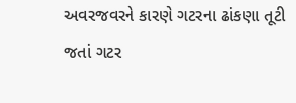અવરજવરને કારણે ગટરના ઢાંકણા તૂટી જતાં ગટર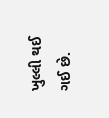ખુલ્લી થઈ ગઈ છે.